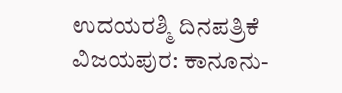ಉದಯರಶ್ಮಿ ದಿನಪತ್ರಿಕೆ
ವಿಜಯಪುರ: ಕಾನೂನು-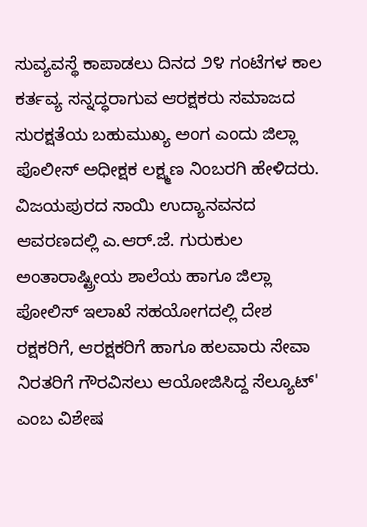ಸುವ್ಯವಸ್ಥೆ ಕಾಪಾಡಲು ದಿನದ ೨೪ ಗಂಟೆಗಳ ಕಾಲ ಕರ್ತವ್ಯ ಸನ್ನದ್ಧರಾಗುವ ಆರಕ್ಷಕರು ಸಮಾಜದ ಸುರಕ್ಷತೆಯ ಬಹುಮುಖ್ಯ ಅಂಗ ಎಂದು ಜಿಲ್ಲಾ ಪೊಲೀಸ್ ಅಧೀಕ್ಷಕ ಲಕ್ಷ್ಮಣ ನಿಂಬರಗಿ ಹೇಳಿದರು.
ವಿಜಯಪುರದ ಸಾಯಿ ಉದ್ಯಾನವನದ ಆವರಣದಲ್ಲಿ ಎ.ಆರ್.ಜೆ. ಗುರುಕುಲ ಅಂತಾರಾಷ್ಟ್ರೀಯ ಶಾಲೆಯ ಹಾಗೂ ಜಿಲ್ಲಾ ಪೋಲಿಸ್ ಇಲಾಖೆ ಸಹಯೋಗದಲ್ಲಿ ದೇಶ ರಕ್ಷಕರಿಗೆ, ಆರಕ್ಷಕರಿಗೆ ಹಾಗೂ ಹಲವಾರು ಸೇವಾ ನಿರತರಿಗೆ ಗೌರವಿಸಲು ಆಯೋಜಿಸಿದ್ದ ಸೆಲ್ಯೂಟ್' ಎಂಬ ವಿಶೇಷ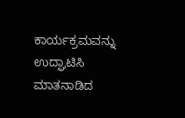ಕಾರ್ಯಕ್ರಮವನ್ನು ಉದ್ಘಾಟಿಸಿ ಮಾತನಾಡಿದ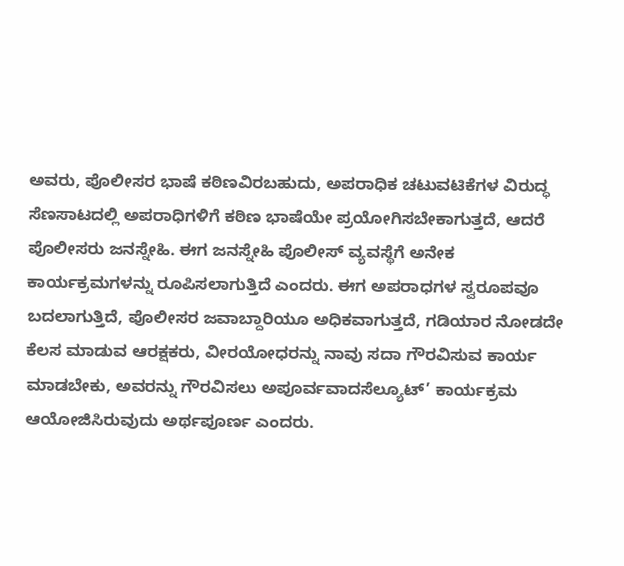ಅವರು, ಪೊಲೀಸರ ಭಾಷೆ ಕಠಿಣವಿರಬಹುದು, ಅಪರಾಧಿಕ ಚಟುವಟಿಕೆಗಳ ವಿರುದ್ಧ ಸೆಣಸಾಟದಲ್ಲಿ ಅಪರಾಧಿಗಳಿಗೆ ಕಠಿಣ ಭಾಷೆಯೇ ಪ್ರಯೋಗಿಸಬೇಕಾಗುತ್ತದೆ, ಆದರೆ ಪೊಲೀಸರು ಜನಸ್ನೇಹಿ. ಈಗ ಜನಸ್ನೇಹಿ ಪೊಲೀಸ್ ವ್ಯವಸ್ಥೆಗೆ ಅನೇಕ ಕಾರ್ಯಕ್ರಮಗಳನ್ನು ರೂಪಿಸಲಾಗುತ್ತಿದೆ ಎಂದರು. ಈಗ ಅಪರಾಧಗಳ ಸ್ವರೂಪವೂ ಬದಲಾಗುತ್ತಿದೆ, ಪೊಲೀಸರ ಜವಾಬ್ದಾರಿಯೂ ಅಧಿಕವಾಗುತ್ತದೆ, ಗಡಿಯಾರ ನೋಡದೇ ಕೆಲಸ ಮಾಡುವ ಆರಕ್ಷಕರು, ವೀರಯೋಧರನ್ನು ನಾವು ಸದಾ ಗೌರವಿಸುವ ಕಾರ್ಯ ಮಾಡಬೇಕು, ಅವರನ್ನು ಗೌರವಿಸಲು ಅಪೂರ್ವವಾದಸೆಲ್ಯೂಟ್’ ಕಾರ್ಯಕ್ರಮ ಆಯೋಜಿಸಿರುವುದು ಅರ್ಥಪೂರ್ಣ ಎಂದರು.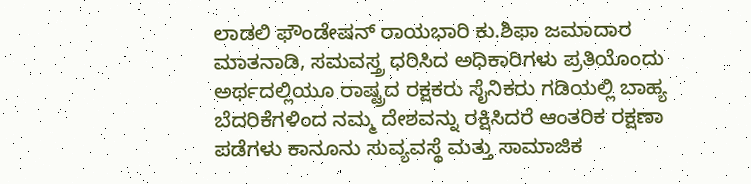ಲಾಡಲಿ ಫೌಂಡೇಷನ್ ರಾಯಭಾರಿ ಕು.ಶಿಫಾ ಜಮಾದಾರ ಮಾತನಾಡಿ, ಸಮವಸ್ತ್ರ ಧರಿಸಿದ ಅಧಿಕಾರಿಗಳು ಪ್ರತಿಯೊಂದು ಅರ್ಥದಲ್ಲಿಯೂ ರಾಷ್ಟ್ರದ ರಕ್ಷಕರು ಸೈನಿಕರು ಗಡಿಯಲ್ಲಿ ಬಾಹ್ಯ ಬೆದರಿಕೆಗಳಿಂದ ನಮ್ಮ ದೇಶವನ್ನು ರಕ್ಷಿಸಿದರೆ ಆಂತರಿಕ ರಕ್ಷಣಾ ಪಡೆಗಳು ಕಾನೂನು ಸುವ್ಯವಸ್ಥೆ ಮತ್ತು ಸಾಮಾಜಿಕ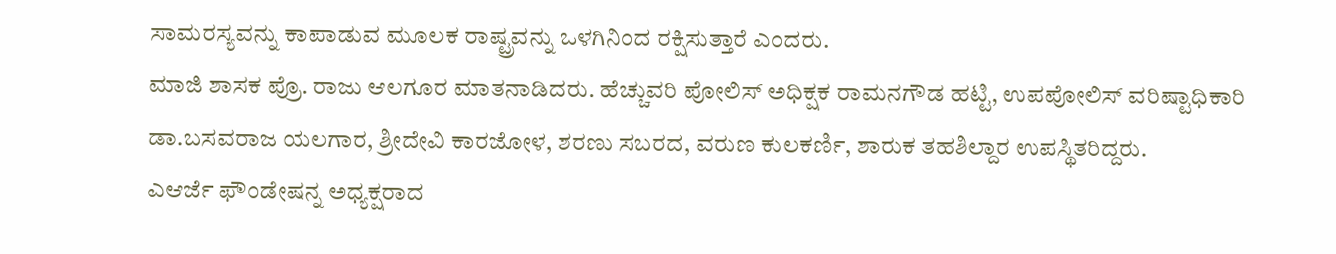ಸಾಮರಸ್ಯವನ್ನು ಕಾಪಾಡುವ ಮೂಲಕ ರಾಷ್ಟ್ರವನ್ನು ಒಳಗಿನಿಂದ ರಕ್ಷಿಸುತ್ತಾರೆ ಎಂದರು.
ಮಾಜಿ ಶಾಸಕ ಪ್ರೊ. ರಾಜು ಆಲಗೂರ ಮಾತನಾಡಿದರು. ಹೆಚ್ಚುವರಿ ಪೋಲಿಸ್ ಅಧಿಕ್ಷಕ ರಾಮನಗೌಡ ಹಟ್ಟಿ, ಉಪಪೋಲಿಸ್ ವರಿಷ್ಟಾಧಿಕಾರಿ ಡಾ.ಬಸವರಾಜ ಯಲಗಾರ, ಶ್ರೀದೇವಿ ಕಾರಜೋಳ, ಶರಣು ಸಬರದ, ವರುಣ ಕುಲಕರ್ಣಿ, ಶಾರುಕ ತಹಶಿಲ್ದಾರ ಉಪಸ್ಥಿತರಿದ್ದರು.
ಎಆರ್ಜೆ ಫೌಂಡೇಷನ್ನ ಅಧ್ಯಕ್ಷರಾದ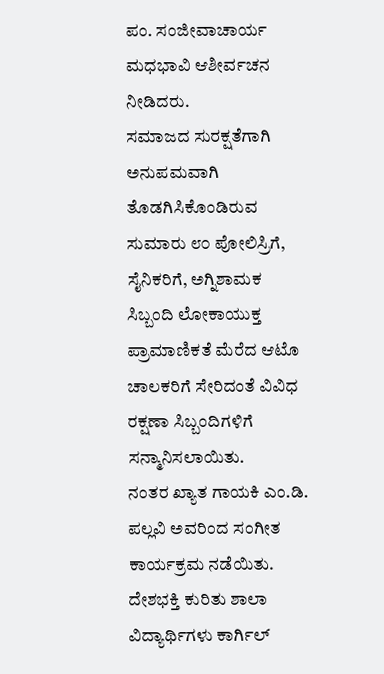ಪಂ. ಸಂಜೀವಾಚಾರ್ಯ ಮಧಭಾವಿ ಆಶೀರ್ವಚನ ನೀಡಿದರು.
ಸಮಾಜದ ಸುರಕ್ಷತೆಗಾಗಿ ಅನುಪಮವಾಗಿ ತೊಡಗಿಸಿಕೊಂಡಿರುವ ಸುಮಾರು ೮೦ ಪೋಲಿಸ್ರಿಗೆ, ಸೈನಿಕರಿಗೆ, ಅಗ್ನಿಶಾಮಕ ಸಿಬ್ಬಂದಿ ಲೋಕಾಯುಕ್ತ ಪ್ರಾಮಾಣಿಕತೆ ಮೆರೆದ ಆಟೊ ಚಾಲಕರಿಗೆ ಸೇರಿದಂತೆ ವಿವಿಧ ರಕ್ಷಣಾ ಸಿಬ್ಬಂದಿಗಳಿಗೆ ಸನ್ಮಾನಿಸಲಾಯಿತು.
ನಂತರ ಖ್ಯಾತ ಗಾಯಕಿ ಎಂ.ಡಿ. ಪಲ್ಲವಿ ಅವರಿಂದ ಸಂಗೀತ ಕಾರ್ಯಕ್ರಮ ನಡೆಯಿತು. ದೇಶಭಕ್ತಿ ಕುರಿತು ಶಾಲಾ ವಿದ್ಯಾರ್ಥಿಗಳು ಕಾರ್ಗಿಲ್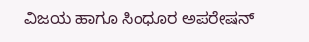ವಿಜಯ ಹಾಗೂ ಸಿಂಧೂರ ಅಪರೇಷನ್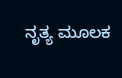ನೃತ್ಯ ಮೂಲಕ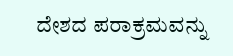ದೇಶದ ಪರಾಕ್ರಮವನ್ನು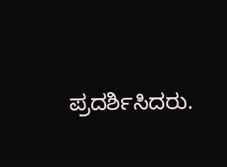ಪ್ರದರ್ಶಿಸಿದರು.